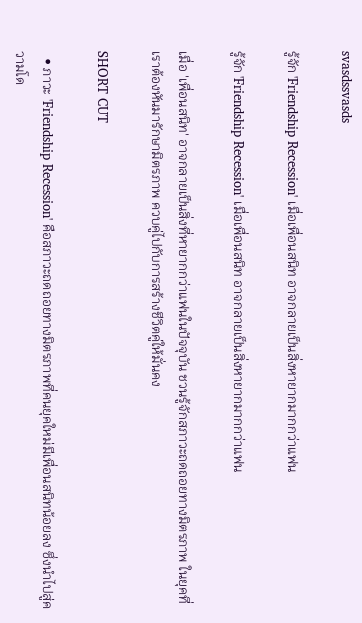svasdssvasds

รู้จัก 'Friendship Recession' เมื่อเพื่อนสนิท อาจกลายเป็นสิ่งหายากมากกว่าแฟน

รู้จัก 'Friendship Recession' เมื่อเพื่อนสนิท อาจกลายเป็นสิ่งหายากมากกว่าแฟน

เมื่อ 'เพื่อนสนิท' อาจกลายเป็นสิ่งที่หายากกว่าแฟนในปัจจุบัน ชวนรู้จักสภาวะถดถอยทางมิตรภาพ ในยุคที่เราต้องหันมารักษามิตรภาพ ควบคู่ไปกับการสร้างชีวิตคู่ให้มั่นคง

SHORT CUT

  • ภาวะ 'Friendship Recession' คือสภาวะถดถอยทางมิตรภาพที่คนยุคใหม่มีเพื่อนสนิทน้อยลง ซึ่งนำไปสู่ความโด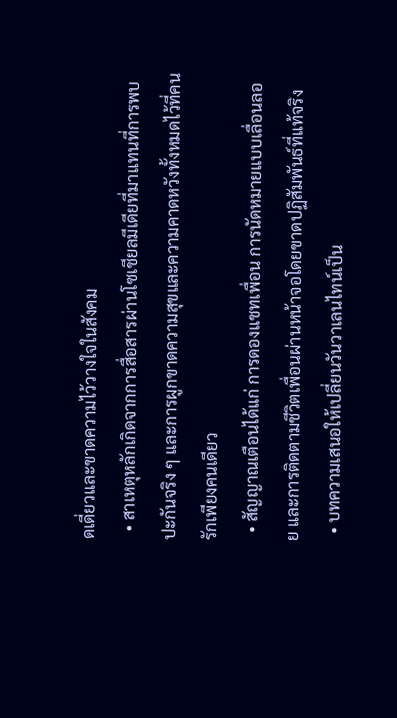ดเดี่ยวและขาดความไว้วางใจในสังคม
  • สาเหตุหลักเกิดจากการสื่อสารผ่านโซเชียลมีเดียที่มาแทนที่การพบปะกันจริง ๆ และการผูกขาดความสุขและความคาดหวังทั้งหมดไว้ที่คนรักเพียงคนเดียว
  • สัญญาณเตือนได้แก่ การดองแชทเพื่อน การนัดหมายแบบเลื่อนลอย และการติดตามชีวิตเพื่อนผ่านหน้าจอโดยขาดปฏิสัมพันธ์ที่แท้จริง
  • บทความเสนอให้เปลี่ยนวันวาเลนไทน์เป็น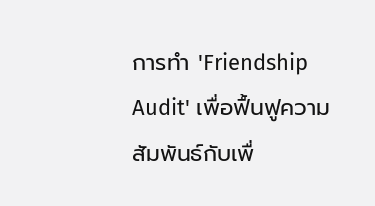การทำ 'Friendship Audit' เพื่อฟื้นฟูความสัมพันธ์กับเพื่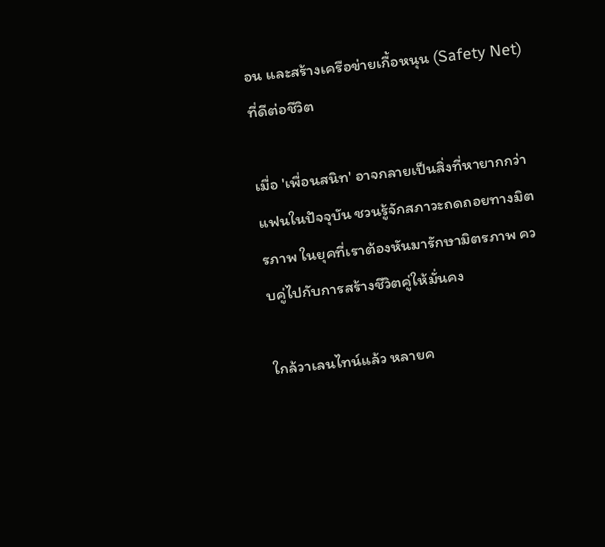อน และสร้างเครือข่ายเกื้อหนุน (Safety Net) ที่ดีต่อชีวิต

เมื่อ 'เพื่อนสนิท' อาจกลายเป็นสิ่งที่หายากกว่าแฟนในปัจจุบัน ชวนรู้จักสภาวะถดถอยทางมิตรภาพ ในยุคที่เราต้องหันมารักษามิตรภาพ ควบคู่ไปกับการสร้างชีวิตคู่ให้มั่นคง

ใกล้วาเลนไทน์แล้ว หลายค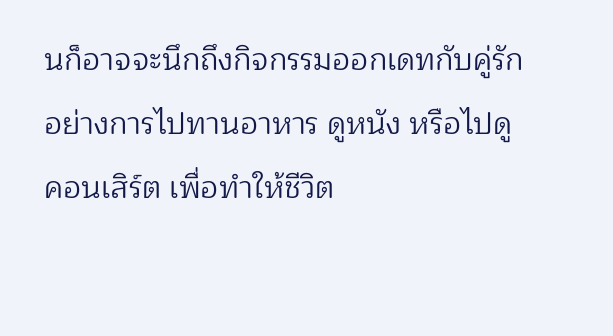นก็อาจจะนึกถึงกิจกรรมออกเดทกับคู่รักอย่างการไปทานอาหาร ดูหนัง หรือไปดูคอนเสิร์ต เพื่อทำให้ชีวิต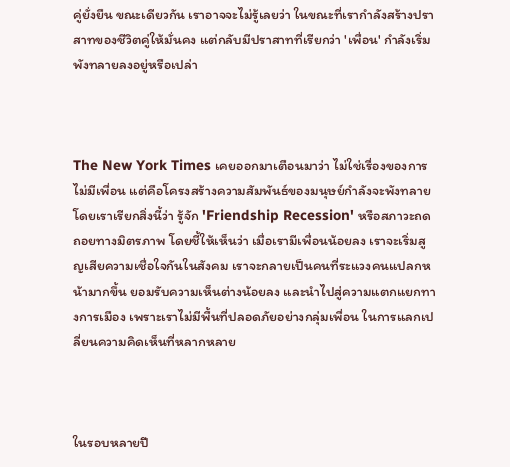คู่ยั่งยืน ขณะเดียวกัน เราอาจจะไม่รู้เลยว่า ในขณะที่เรากำลังสร้างปราสาทของชีวิตคู่ให้มั่นคง แต่กลับมีปราสาทที่เรียกว่า 'เพื่อน' กำลังเริ่มพังทลายลงอยู่หรือเปล่า



The New York Times เคยออกมาเตือนมาว่า ไม่ใช่เรื่องของการไม่มีเพื่อน แต่คือโครงสร้างความสัมพันธ์ของมนุษย์กำลังจะพังทลาย โดยเราเรียกสิ่งนี้ว่า รู้จัก 'Friendship Recession' หรือสภาวะถดถอยทางมิตรภาพ โดยชี้ให้เห็นว่า เมื่อเรามีเพื่อนน้อยลง เราจะเริ่มสูญเสียความเชื่อใจกันในสังคม เราจะกลายเป็นคนที่ระแวงคนแปลกหน้ามากขึ้น ยอมรับความเห็นต่างน้อยลง และนำไปสู่ความแตกแยกทางการเมือง เพราะเราไม่มีพื้นที่ปลอดภัยอย่างกลุ่มเพื่อน ในการแลกเปลี่ยนความคิดเห็นที่หลากหลาย



ในรอบหลายปี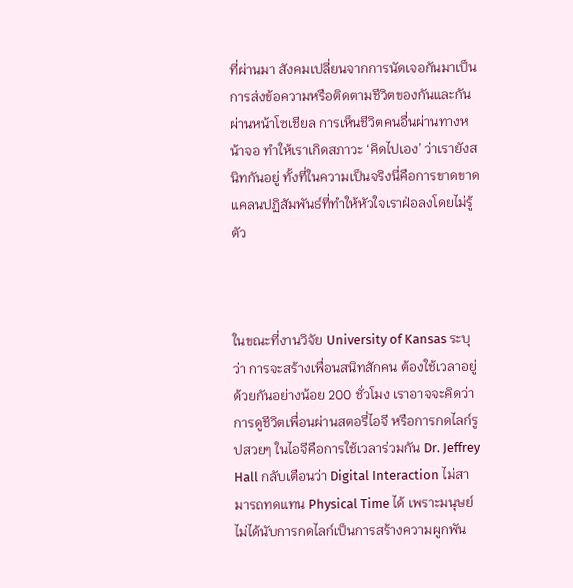ที่ผ่านมา สังคมเปลี่ยนจากการนัดเจอกันมาเป็นการส่งข้อความหรือติดตามชีวิตของกันและกันผ่านหน้าโซเชียล การเห็นชีวิตคนอื่นผ่านทางหน้าจอ ทำให้เราเกิดสภาวะ ‘คิดไปเอง’ ว่าเรายังสนิทกันอยู่ ทั้งที่ในความเป็นจริงนี่คือการขาดขาดแคลนปฏิสัมพันธ์ที่ทำให้หัวใจเราฝ่อลงโดยไม่รู้ตัว



ในขณะที่งานวิจัย University of Kansas ระบุว่า การจะสร้างเพื่อนสนิทสักคน ต้องใช้เวลาอยู่ด้วยกันอย่างน้อย 200 ชั่วโมง เราอาจจะคิดว่าการดูชีวิตเพื่อนผ่านสตอรี่ไอจี หรือการกดไลก์รูปสวยๆ ในไอจีคือการใช้เวลาร่วมกัน Dr. Jeffrey Hall กลับเตือนว่า Digital Interaction ไม่สามารถทดแทน Physical Time ได้ เพราะมนุษย์ไม่ได้นับการกดไลก์เป็นการสร้างความผูกพัน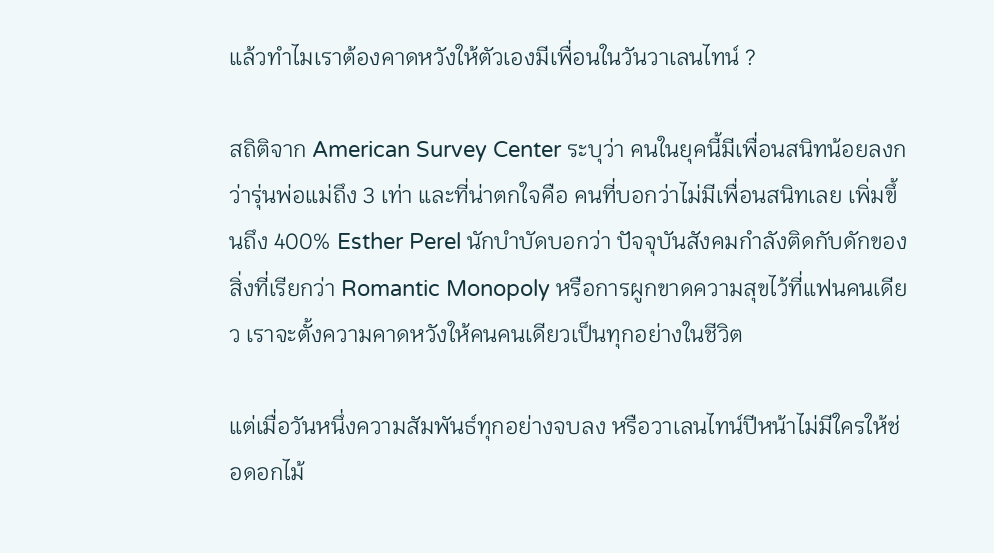แล้วทำไมเราต้องคาดหวังให้ตัวเองมีเพื่อนในวันวาเลนไทน์ ?

สถิติจาก American Survey Center ระบุว่า คนในยุคนี้มีเพื่อนสนิทน้อยลงกว่ารุ่นพ่อแม่ถึง 3 เท่า และที่น่าตกใจคือ คนที่บอกว่าไม่มีเพื่อนสนิทเลย เพิ่มขึ้นถึง 400% Esther Perel นักบำบัดบอกว่า ปัจจุบันสังคมกำลังติดกับดักของสิ่งที่เรียกว่า Romantic Monopoly หรือการผูกขาดความสุขไว้ที่แฟนคนเดียว เราจะตั้งความคาดหวังให้คนคนเดียวเป็นทุกอย่างในชีวิต

แต่เมื่อวันหนึ่งความสัมพันธ์ทุกอย่างจบลง หรือวาเลนไทน์ปีหน้าไม่มีใครให้ช่อดอกไม้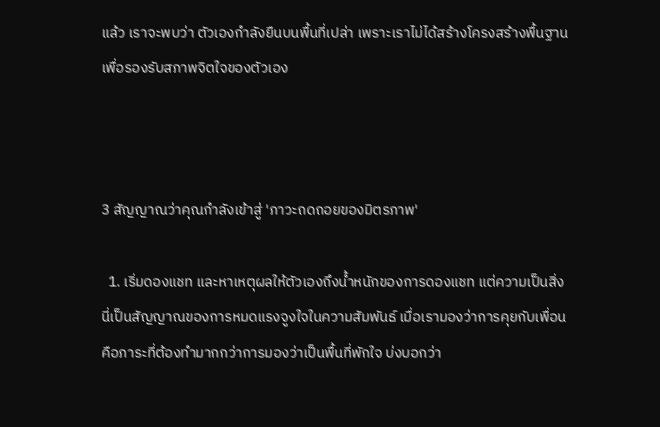แล้ว เราจะพบว่า ตัวเองกำลังยืนบนพื้นที่เปล่า เพราะเราไม่ได้สร้างโครงสร้างพื้นฐานเพื่อรองรับสภาพจิตใจของตัวเอง



3 สัญญาณว่าคุณกำลังเข้าสู่ 'ภาวะถดถอยของมิตรภาพ'

  1. เริ่มดองแชท และหาเหตุผลให้ตัวเองถึงน้ำหนักของการดองแชท แต่ความเป็นสิ่ง นี่เป็นสัญญาณของการหมดแรงจูงใจในความสัมพันธ์ เมื่อเรามองว่าการคุยกับเพื่อนคือภาระที่ต้องทำมากกว่าการมองว่าเป็นพื้นที่พักใจ บ่งบอกว่า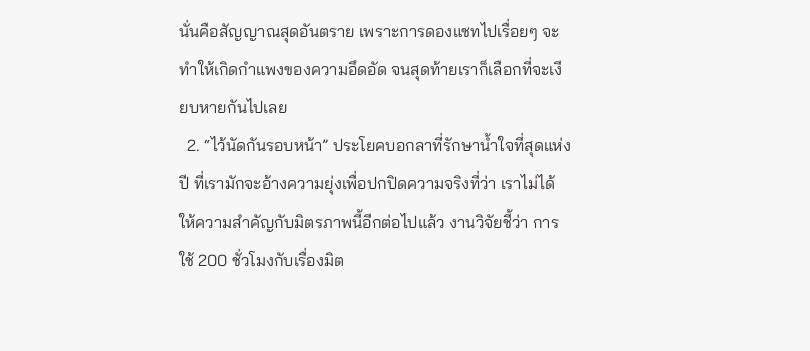นั่นคือสัญญาณสุดอันตราย เพราะการดองแชทไปเรื่อยๆ จะทำให้เกิดกำแพงของความอึดอัด จนสุดท้ายเราก็เลือกที่จะเงียบหายกันไปเลย
  2. “ไว้นัดกันรอบหน้า” ประโยคบอกลาที่รักษาน้ำใจที่สุดแห่งปี ที่เรามักจะอ้างความยุ่งเพื่อปกปิดความจริงที่ว่า เราไม่ได้ให้ความสำคัญกับมิตรภาพนี้อีกต่อไปแล้ว งานวิจัยชี้ว่า การใช้ 200 ชั่วโมงกับเรื่องมิต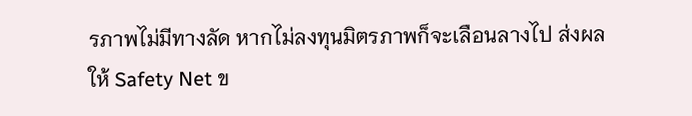รภาพไม่มีทางลัด หากไม่ลงทุนมิตรภาพก็จะเลือนลางไป ส่งผลให้ Safety Net ข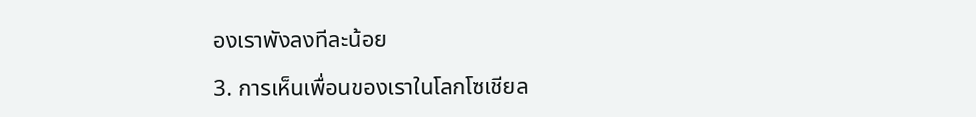องเราพังลงทีละน้อย

3. การเห็นเพื่อนของเราในโลกโซเชียล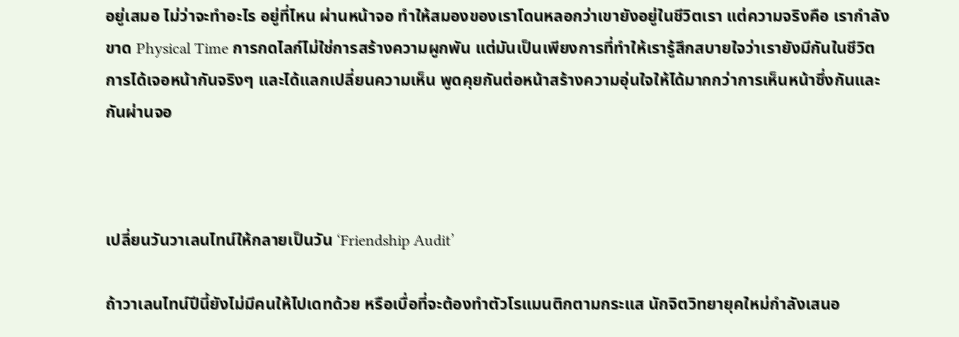อยู่เสมอ ไม่ว่าจะทำอะไร อยู่ที่ไหน ผ่านหน้าจอ ทำให้สมองของเราโดนหลอกว่าเขายังอยู่ในชีวิตเรา แต่ความจริงคือ เรากำลังขาด Physical Time การกดไลก์ไม่ใช่การสร้างความผูกพัน แต่มันเป็นเพียงการที่ทำให้เรารู้สึกสบายใจว่าเรายังมีกันในชีวิต การได้เจอหน้ากันจริงๆ และได้แลกเปลี่ยนความเห็น พูดคุยกันต่อหน้าสร้างความอุ่นใจให้ได้มากกว่าการเห็นหน้าซึ่งกันและกันผ่านจอ



เปลี่ยนวันวาเลนไทน์ให้กลายเป็นวัน ‘Friendship Audit’

ถ้าวาเลนไทน์ปีนี้ยังไม่มีคนให้ไปเดทด้วย หรือเบื่อที่จะต้องทำตัวโรแมนติกตามกระแส นักจิตวิทยายุคใหม่กำลังเสนอ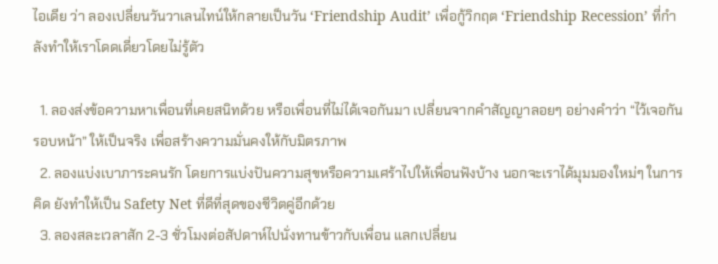ไอเดีย ว่า ลองเปลี่ยนวันวาเลนไทน์ให้กลายเป็นวัน ‘Friendship Audit’ เพื่อกู้วิกฤต ‘Friendship Recession’ ที่กำลังทำให้เราโดดเดี่ยวโดยไม่รู้ตัว

  1. ลองส่งข้อความหาเพื่อนที่เคยสนิทด้วย หรือเพื่อนที่ไม่ได้เจอกันมา เปลี่ยนจากคำสัญญาลอยๆ อย่างคำว่า “ไว้เจอกันรอบหน้า” ให้เป็นจริง เพื่อสร้างความมั่นคงให้กับมิตรภาพ
  2. ลองแบ่งเบาภาระคนรัก โดยการแบ่งปันความสุขหรือความเศร้าไปให้เพื่อนฟังบ้าง นอกจะเราได้มุมมองใหม่ๆ ในการคิด ยังทำให้เป็น Safety Net ที่ดีที่สุดของชีวิตคู่อีกด้วย
  3. ลองสละเวลาสัก 2-3 ชั่วโมงต่อสัปดาห์ไปนั่งทานข้าวกับเพื่อน แลกเปลี่ยน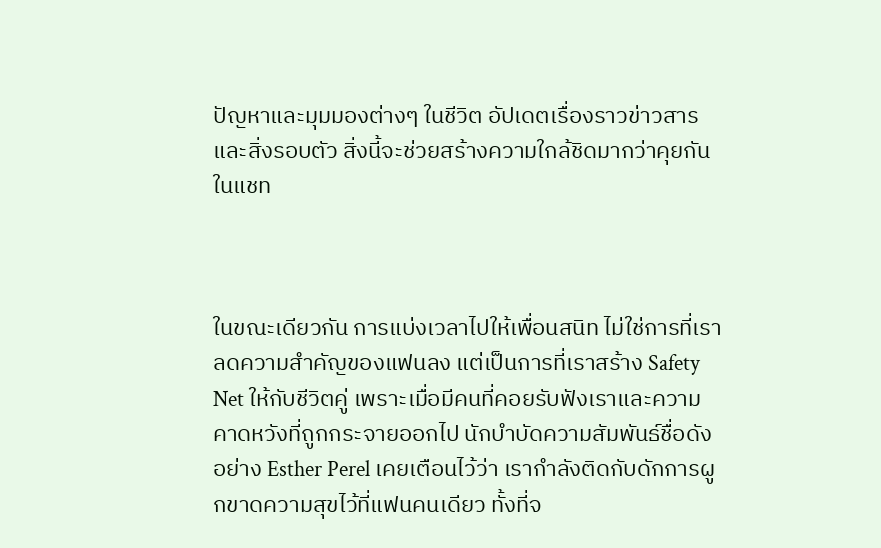ปัญหาและมุมมองต่างๆ ในชีวิต อัปเดตเรื่องราวข่าวสารและสิ่งรอบตัว สิ่งนี้จะช่วยสร้างความใกล้ชิดมากว่าคุยกันในแชท



ในขณะเดียวกัน การแบ่งเวลาไปให้เพื่อนสนิท ไม่ใช่การที่เราลดความสำคัญของแฟนลง แต่เป็นการที่เราสร้าง Safety Net ให้กับชีวิตคู่ เพราะเมื่อมีคนที่คอยรับฟังเราและความคาดหวังที่ถูกกระจายออกไป นักบำบัดความสัมพันธ์ชื่อดังอย่าง Esther Perel เคยเตือนไว้ว่า เรากำลังติดกับดักการผูกขาดความสุขไว้ที่แฟนคนเดียว ทั้งที่จ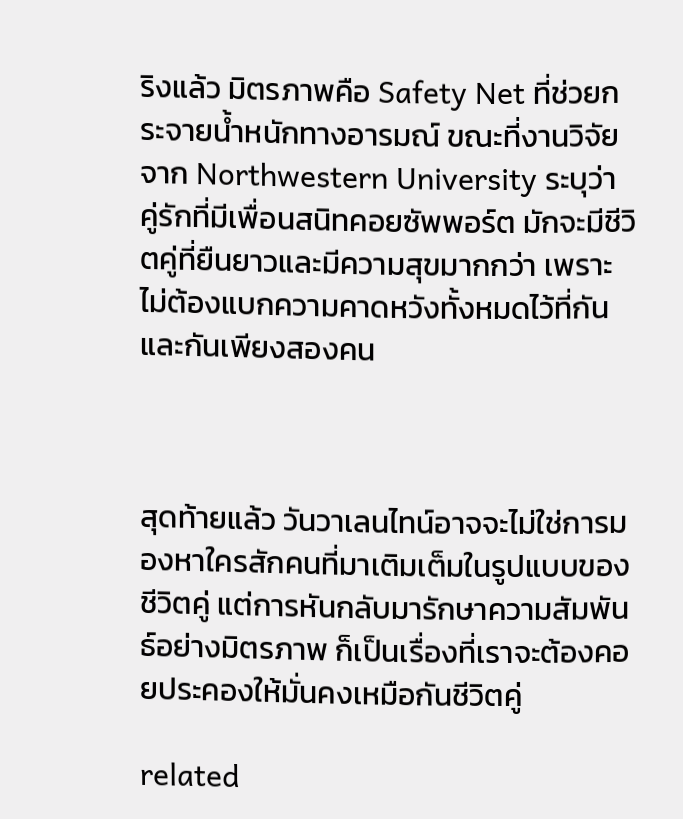ริงแล้ว มิตรภาพคือ Safety Net ที่ช่วยกระจายน้ำหนักทางอารมณ์ ขณะที่งานวิจัยจาก Northwestern University ระบุว่า คู่รักที่มีเพื่อนสนิทคอยซัพพอร์ต มักจะมีชีวิตคู่ที่ยืนยาวและมีความสุขมากกว่า เพราะไม่ต้องแบกความคาดหวังทั้งหมดไว้ที่กันและกันเพียงสองคน



สุดท้ายแล้ว วันวาเลนไทน์อาจจะไม่ใช่การมองหาใครสักคนที่มาเติมเต็มในรูปแบบของชีวิตคู่ แต่การหันกลับมารักษาความสัมพันธ์อย่างมิตรภาพ ก็เป็นเรื่องที่เราจะต้องคอยประคองให้มั่นคงเหมือกันชีวิตคู่

related